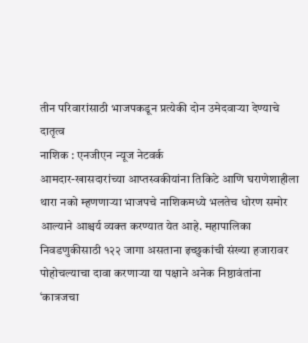तीन परिवारांसाठी भाजपकडून प्रत्येकी दोन उमेदवाऱ्या देण्याचे दातृत्व
नाशिक : एनजीएन न्यूज नेटवर्क
आमदार-खासदारांच्या आप्तस्वकीयांना तिकिटे आणि घराणेशाहीला थारा नको म्हणणाऱ्या भाजपचे नाशिकमध्ये भलतेच धोरण समोर आल्याने आश्चर्य व्यक्त करण्यात येत आहे. महापालिका निवडणुकीसाठी १२२ जागा असताना इच्छुकांची संख्या हजारावर पोहोचल्याचा दावा करणाऱ्या या पक्षाने अनेक निष्ठावंतांना ‘कात्रजचा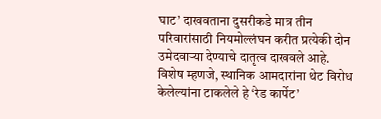घाट’ दाखवताना दुसरीकडे मात्र तीन परिवारांसाठी नियमोल्लंघन करीत प्रत्येकी दोन उमेदवाऱ्या देण्याचे दातृत्व दाखवले आहे. विशेष म्हणजे, स्थानिक आमदारांना थेट विरोध केलेल्यांना टाकलेले हे ‘रेड कार्पेट’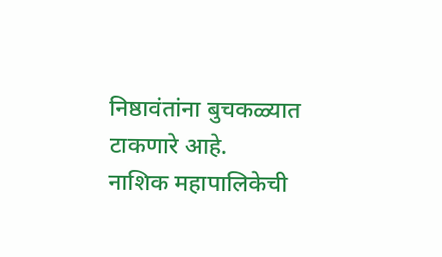निष्ठावंतांना बुचकळ्यात टाकणारे आहे.
नाशिक महापालिकेची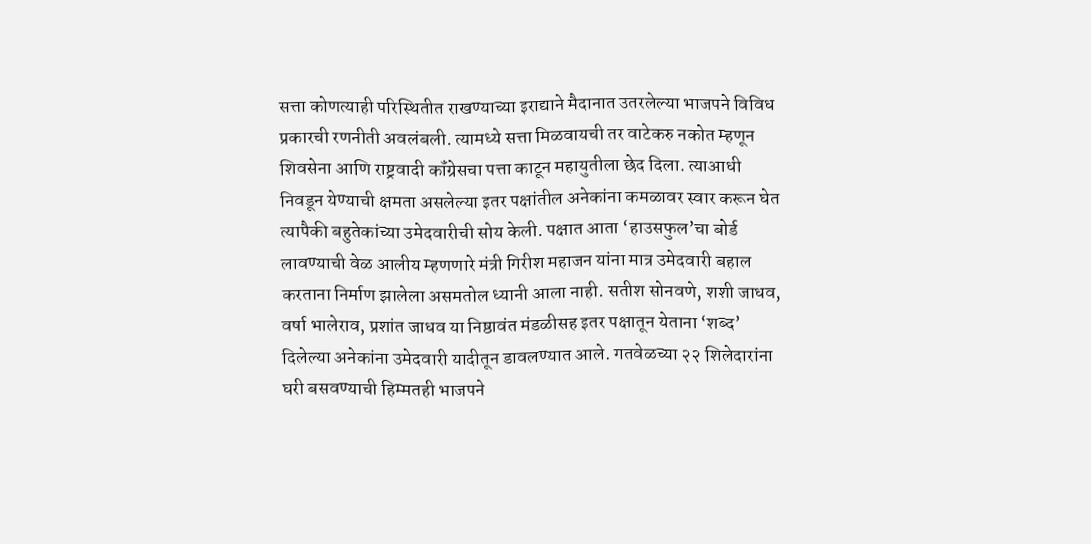सत्ता कोणत्याही परिस्थितीत राखण्याच्या इराद्याने मैदानात उतरलेल्या भाजपने विविध प्रकारची रणनीती अवलंबली. त्यामध्ये सत्ता मिळवायची तर वाटेकरु नकोत म्हणून शिवसेना आणि राष्ट्रवादी कॉंग्रेसचा पत्ता काटून महायुतीला छेद दिला. त्याआधी निवडून येण्याची क्षमता असलेल्या इतर पक्षांतील अनेकांना कमळावर स्वार करून घेत त्यापैकी बहुतेकांच्या उमेदवारीची सोय केली. पक्षात आता ‘हाउसफुल’चा बोर्ड लावण्याची वेळ आलीय म्हणणारे मंत्री गिरीश महाजन यांना मात्र उमेदवारी बहाल करताना निर्माण झालेला असमतोल ध्यानी आला नाही. सतीश सोनवणे, शशी जाधव, वर्षा भालेराव, प्रशांत जाधव या निष्ठावंत मंडळीसह इतर पक्षातून येताना ‘शब्द’ दिलेल्या अनेकांना उमेदवारी यादीतून डावलण्यात आले. गतवेळच्या २२ शिलेदारांना घरी बसवण्याची हिम्मतही भाजपने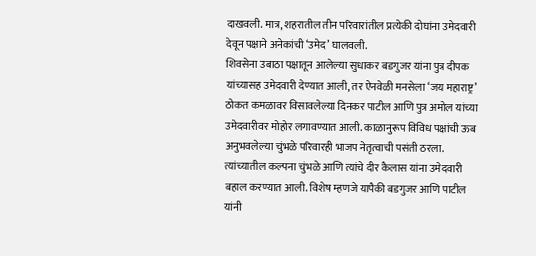दाखवली. मात्र, शहरातील तीन परिवारांतील प्रत्येकी दोघांना उमेदवारी देवून पक्षाने अनेकांची ‘उमेद’ घालवली.
शिवसेना उबाठा पक्षातून आलेल्या सुधाकर बडगुजर यांना पुत्र दीपक यांच्यासह उमेदवारी देण्यात आली, तर ऐनवेळी मनसेला ‘जय महाराष्ट्र’ ठोकत कमळावर विसावलेल्या दिनकर पाटील आणि पुत्र अमोल यांच्या उमेदवारीवर मोहोर लगावण्यात आली. काळानुरूप विविध पक्षांची ऊब अनुभवलेल्या चुंभळे परिवारही भाजप नेतृत्वाची पसंती ठरला. त्यांच्यातील कल्पना चुंभळे आणि त्यांचे दीर कैलास यांना उमेदवारी बहाल करण्यात आली. विशेष म्हणजे यापैकी बडगुजर आणि पाटील यांनी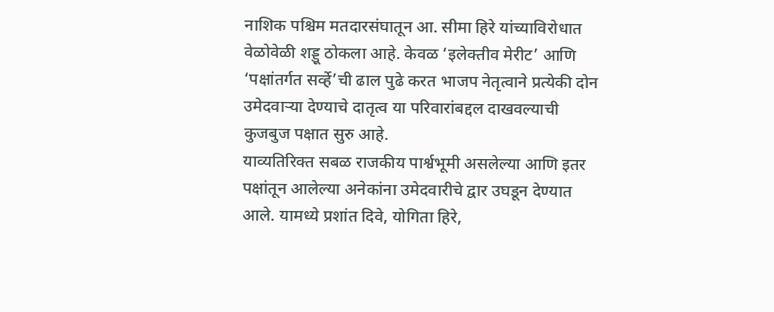नाशिक पश्चिम मतदारसंघातून आ. सीमा हिरे यांच्याविरोधात वेळोवेळी शड्डू ठोकला आहे. केवळ ‘इलेक्तीव मेरीट’ आणि ‘पक्षांतर्गत सर्व्हे’ची ढाल पुढे करत भाजप नेतृत्वाने प्रत्येकी दोन उमेदवाऱ्या देण्याचे दातृत्व या परिवारांबद्दल दाखवल्याची कुजबुज पक्षात सुरु आहे.
याव्यतिरिक्त सबळ राजकीय पार्श्वभूमी असलेल्या आणि इतर पक्षांतून आलेल्या अनेकांना उमेदवारीचे द्वार उघडून देण्यात आले. यामध्ये प्रशांत दिवे, योगिता हिरे,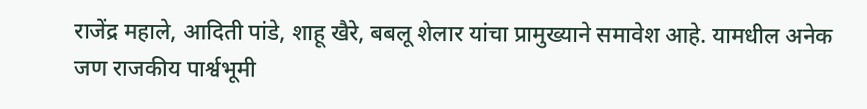राजेंद्र महाले, आदिती पांडे, शाहू खैरे, बबलू शेलार यांचा प्रामुख्याने समावेश आहे. यामधील अनेक जण राजकीय पार्श्वभूमी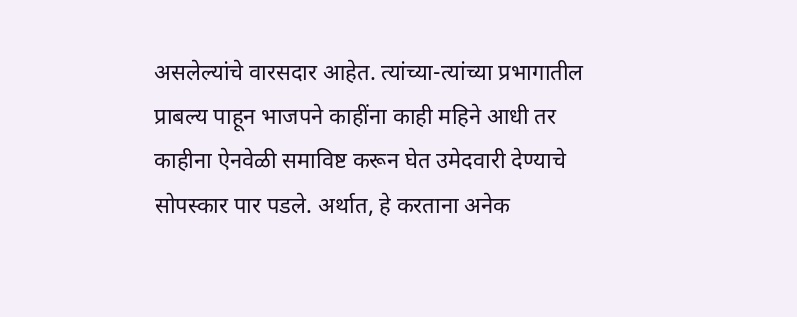असलेल्यांचे वारसदार आहेत. त्यांच्या-त्यांच्या प्रभागातील प्राबल्य पाहून भाजपने काहींना काही महिने आधी तर काहीना ऐनवेळी समाविष्ट करून घेत उमेदवारी देण्याचे सोपस्कार पार पडले. अर्थात, हे करताना अनेक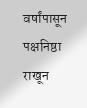वर्षांपासून पक्षनिष्ठा राखून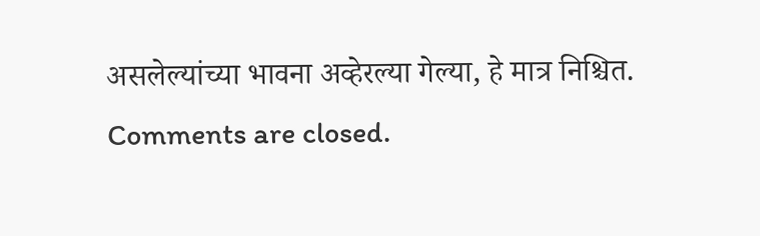असलेल्यांच्या भावना अव्हेरल्या गेल्या, हे मात्र निश्चित.
Comments are closed.